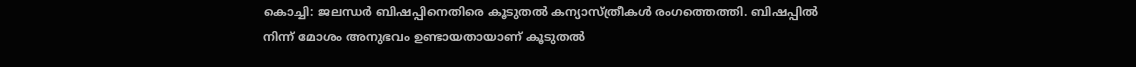കൊച്ചി: ജലന്ധര്‍ ബിഷപ്പിനെതിരെ കൂടുതല്‍ കന്യാസ്ത്രീകള്‍ രംഗത്തെത്തി. ബിഷപ്പില്‍ നിന്ന് മോശം അനുഭവം ഉണ്ടായതായാണ് കൂടുതല്‍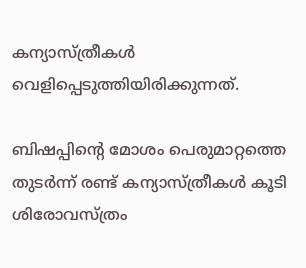കന്യാസ്ത്രീകള്‍ വെളിപ്പെടുത്തിയിരിക്കുന്നത്.

ബിഷപ്പിന്റെ മോശം പെരുമാറ്റത്തെ തുടര്‍ന്ന് രണ്ട് കന്യാസ്ത്രീകള്‍ കൂടി ശിരോവസ്ത്രം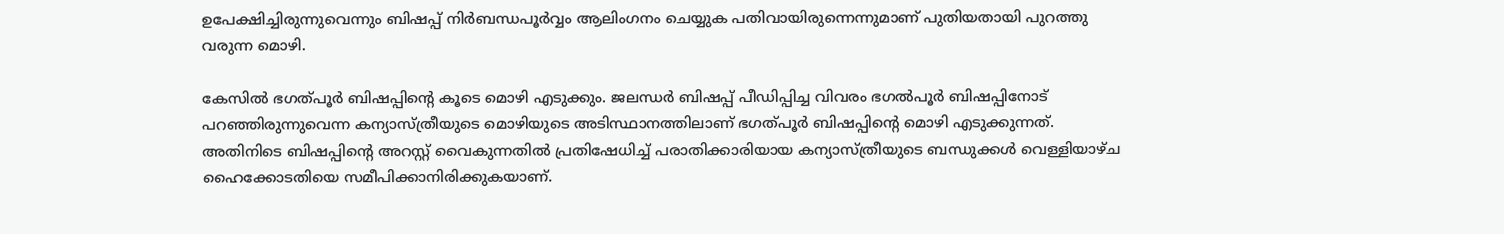ഉപേക്ഷിച്ചിരുന്നുവെന്നും ബിഷപ്പ് നിര്‍ബന്ധപൂര്‍വ്വം ആലിംഗനം ചെയ്യുക പതിവായിരുന്നെന്നുമാണ് പുതിയതായി പുറത്തു വരുന്ന മൊഴി.

കേസില്‍ ഭഗത്പൂര്‍ ബിഷപ്പിന്റെ കൂടെ മൊഴി എടുക്കും. ജലന്ധര്‍ ബിഷപ്പ് പീഡിപ്പിച്ച വിവരം ഭഗല്‍പൂര്‍ ബിഷപ്പിനോട് പറഞ്ഞിരുന്നുവെന്ന കന്യാസ്ത്രീയുടെ മൊഴിയുടെ അടിസ്ഥാനത്തിലാണ് ഭഗത്പൂര്‍ ബിഷപ്പിന്റെ മൊഴി എടുക്കുന്നത്. അതിനിടെ ബിഷപ്പിന്റെ അറസ്റ്റ് വൈകുന്നതില്‍ പ്രതിഷേധിച്ച് പരാതിക്കാരിയായ കന്യാസ്ത്രീയുടെ ബന്ധുക്കള്‍ വെള്ളിയാഴ്ച ഹൈക്കോടതിയെ സമീപിക്കാനിരിക്കുകയാണ്.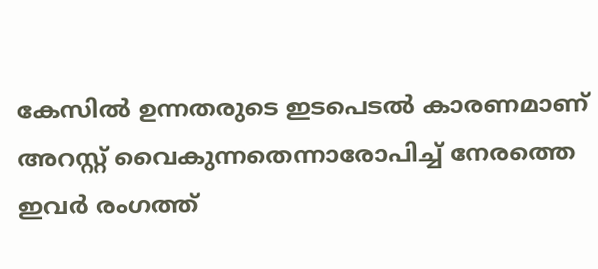കേസില്‍ ഉന്നതരുടെ ഇടപെടല്‍ കാരണമാണ് അറസ്റ്റ് വൈകുന്നതെന്നാരോപിച്ച് നേരത്തെ ഇവര്‍ രംഗത്ത്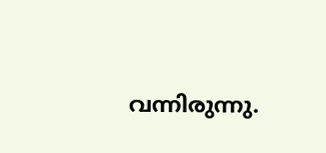വന്നിരുന്നു.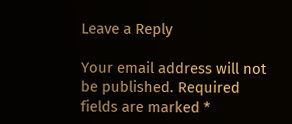Leave a Reply

Your email address will not be published. Required fields are marked *